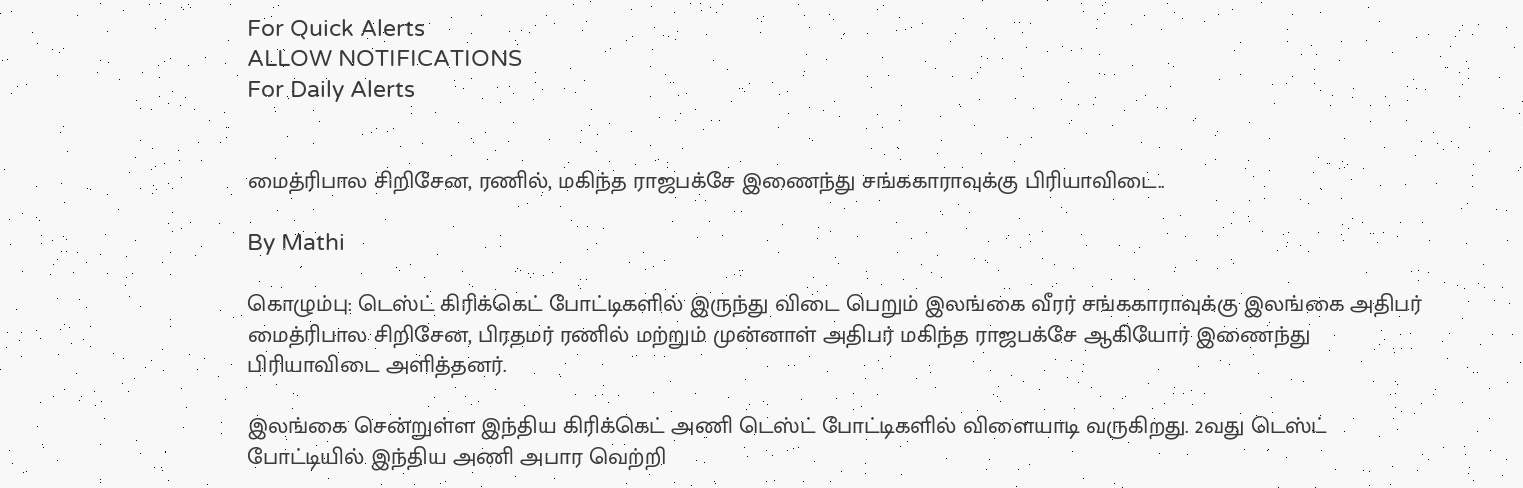For Quick Alerts
ALLOW NOTIFICATIONS
For Daily Alerts


மைத்ரிபால சிறிசேன, ரணில், மகிந்த ராஜபக்சே இணைந்து சங்ககாராவுக்கு பிரியாவிடை..

By Mathi

கொழும்பு: டெஸ்ட் கிரிக்கெட் போட்டிகளில் இருந்து விடை பெறும் இலங்கை வீரர் சங்ககாராவுக்கு இலங்கை அதிபர் மைத்ரிபால சிறிசேன, பிரதமர் ரணில் மற்றும் முன்னாள் அதிபர் மகிந்த ராஜபக்சே ஆகியோர் இணைந்து பிரியாவிடை அளித்தனர்.

இலங்கை சென்றுள்ள இந்திய கிரிக்கெட் அணி டெஸ்ட் போட்டிகளில் விளையாடி வருகிறது. 2வது டெஸ்ட் போட்டியில் இந்திய அணி அபார வெற்றி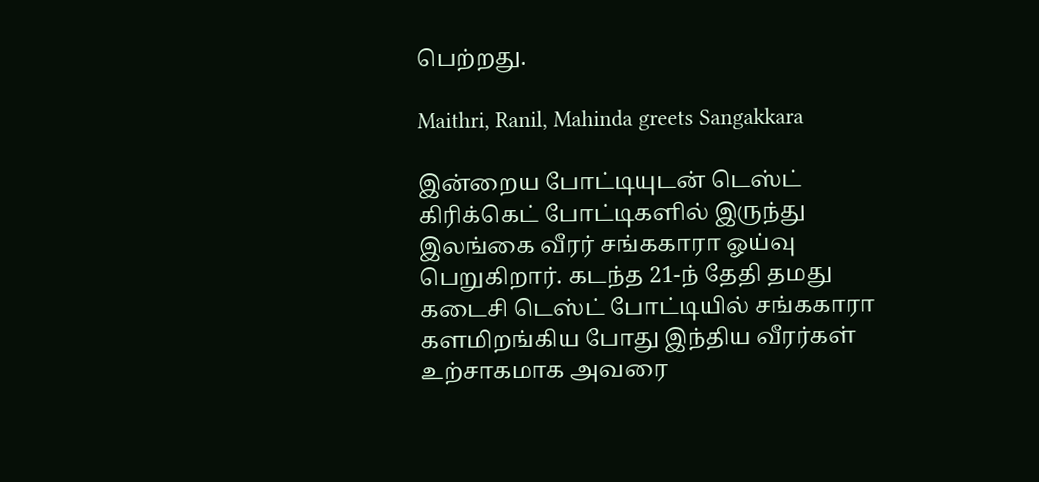பெற்றது.

Maithri, Ranil, Mahinda greets Sangakkara

இன்றைய போட்டியுடன் டெஸ்ட் கிரிக்கெட் போட்டிகளில் இருந்து இலங்கை வீரர் சங்ககாரா ஓய்வு பெறுகிறார். கடந்த 21-ந் தேதி தமது கடைசி டெஸ்ட் போட்டியில் சங்ககாரா களமிறங்கிய போது இந்திய வீரர்கள் உற்சாகமாக அவரை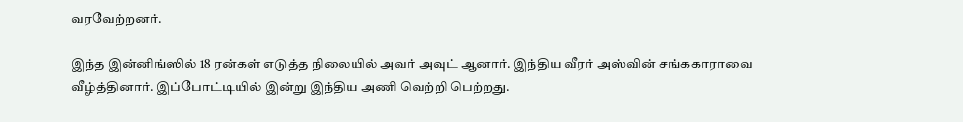வரவேற்றனர்.

இந்த இன்னிங்ஸில் 18 ரன்கள் எடுத்த நிலையில் அவர் அவுட் ஆனார். இந்திய வீரர் அஸ்வின் சங்ககாராவை வீழ்த்தினார். இப்போட்டியில் இன்று இந்திய அணி வெற்றி பெற்றது.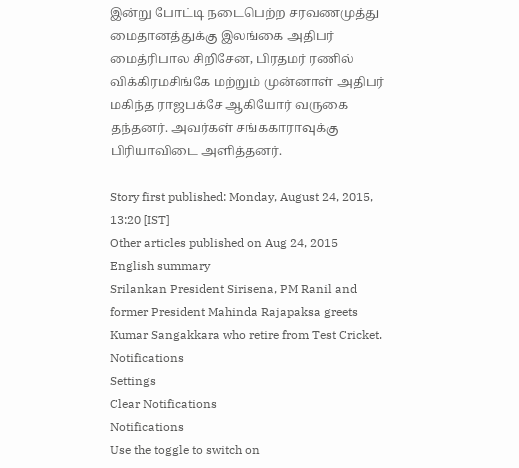இன்று போட்டி நடைபெற்ற சரவணமுத்து மைதானத்துக்கு இலங்கை அதிபர் மைத்ரிபால சிறிசேன, பிரதமர் ரணில் விக்கிரமசிங்கே மற்றும் முன்னாள் அதிபர் மகிந்த ராஜபக்சே ஆகியோர் வருகை தந்தனர். அவர்கள் சங்ககாராவுக்கு பிரியாவிடை அளித்தனர்.

Story first published: Monday, August 24, 2015, 13:20 [IST]
Other articles published on Aug 24, 2015
English summary
Srilankan President Sirisena, PM Ranil and former President Mahinda Rajapaksa greets Kumar Sangakkara who retire from Test Cricket.
Notifications
Settings
Clear Notifications
Notifications
Use the toggle to switch on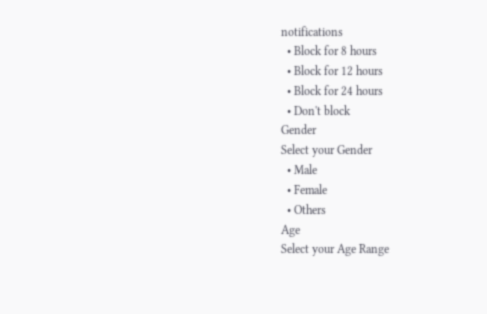notifications
  • Block for 8 hours
  • Block for 12 hours
  • Block for 24 hours
  • Don't block
Gender
Select your Gender
  • Male
  • Female
  • Others
Age
Select your Age Range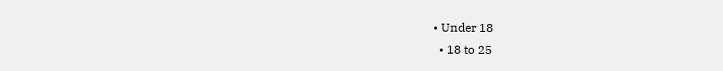• Under 18
  • 18 to 25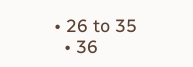• 26 to 35
  • 36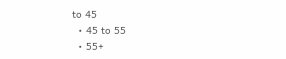to 45
  • 45 to 55
  • 55+